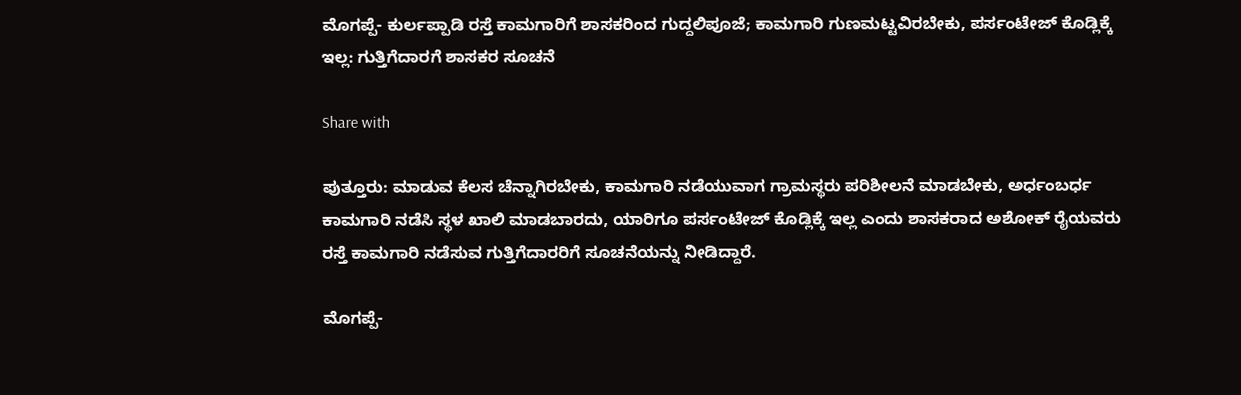ಮೊಗಪ್ಪೆ- ಕುರ್ಲಪ್ಪಾಡಿ ರಸ್ತೆ ಕಾಮಗಾರಿಗೆ ಶಾಸಕರಿಂದ ಗುದ್ದಲಿಪೂಜೆ; ಕಾಮಗಾರಿ ಗುಣಮಟ್ಟವಿರಬೇಕು, ಪರ್ಸಂಟೇಜ್ ಕೊಡ್ಲಿಕ್ಕೆ ಇಲ್ಲ: ಗುತ್ತಿಗೆದಾರಗೆ ಶಾಸಕರ ಸೂಚನೆ

Share with

ಪುತ್ತೂರು: ಮಾಡುವ ಕೆಲಸ ಚೆನ್ನಾಗಿರಬೇಕು, ಕಾಮಗಾರಿ ನಡೆಯುವಾಗ ಗ್ರಾಮಸ್ಥರು ಪರಿಶೀಲನೆ ಮಾಡಬೇಕು, ಅರ್ಧಂಬರ್ಧ ಕಾಮಗಾರಿ ನಡೆಸಿ ಸ್ಥಳ ಖಾಲಿ ಮಾಡಬಾರದು, ಯಾರಿಗೂ ಪರ್ಸಂಟೇಜ್ ಕೊಡ್ಲಿಕ್ಕೆ ಇಲ್ಲ ಎಂದು ಶಾಸಕರಾದ ಅಶೋಕ್ ರೈಯವರು ರಸ್ತೆ ಕಾಮಗಾರಿ ನಡೆಸುವ ಗುತ್ತಿಗೆದಾರರಿಗೆ ಸೂಚನೆಯನ್ನು ನೀಡಿದ್ದಾರೆ.

ಮೊಗಪ್ಪೆ-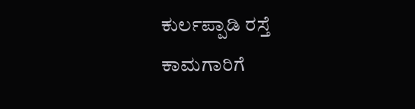ಕುರ್ಲಪ್ಪಾಡಿ ರಸ್ತೆ ಕಾಮಗಾರಿಗೆ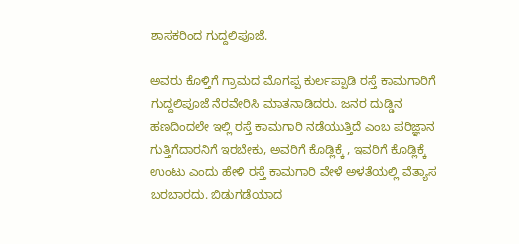ಶಾಸಕರಿಂದ ಗುದ್ದಲಿಪೂಜೆ.

ಅವರು ಕೊಳ್ತಿಗೆ ಗ್ರಾಮದ ಮೊಗಪ್ಪ ಕುರ್ಲಪ್ಪಾಡಿ ರಸ್ತೆ ಕಾಮಗಾರಿಗೆ ಗುದ್ದಲಿಪೂಜೆ ನೆರವೇರಿಸಿ ಮಾತನಾಡಿದರು. ಜನರ ದುಡ್ಡಿನ ಹಣದಿಂದಲೇ ಇಲ್ಲಿ ರಸ್ತೆ ಕಾಮಗಾರಿ ನಡೆಯುತ್ತಿದೆ ಎಂಬ ಪರಿಜ್ಞಾನ ಗುತ್ತಿಗೆದಾರನಿಗೆ ಇರಬೇಕು, ಅವರಿಗೆ ಕೊಡ್ಲಿಕ್ಕೆ , ಇವರಿಗೆ ಕೊಡ್ಲಿಕ್ಕೆ ಉಂಟು ಎಂದು ಹೇಳಿ ರಸ್ತೆ ಕಾಮಗಾರಿ ವೇಳೆ ಅಳತೆಯಲ್ಲಿ ವೆತ್ಯಾಸ ಬರಬಾರದು. ಬಿಡುಗಡೆಯಾದ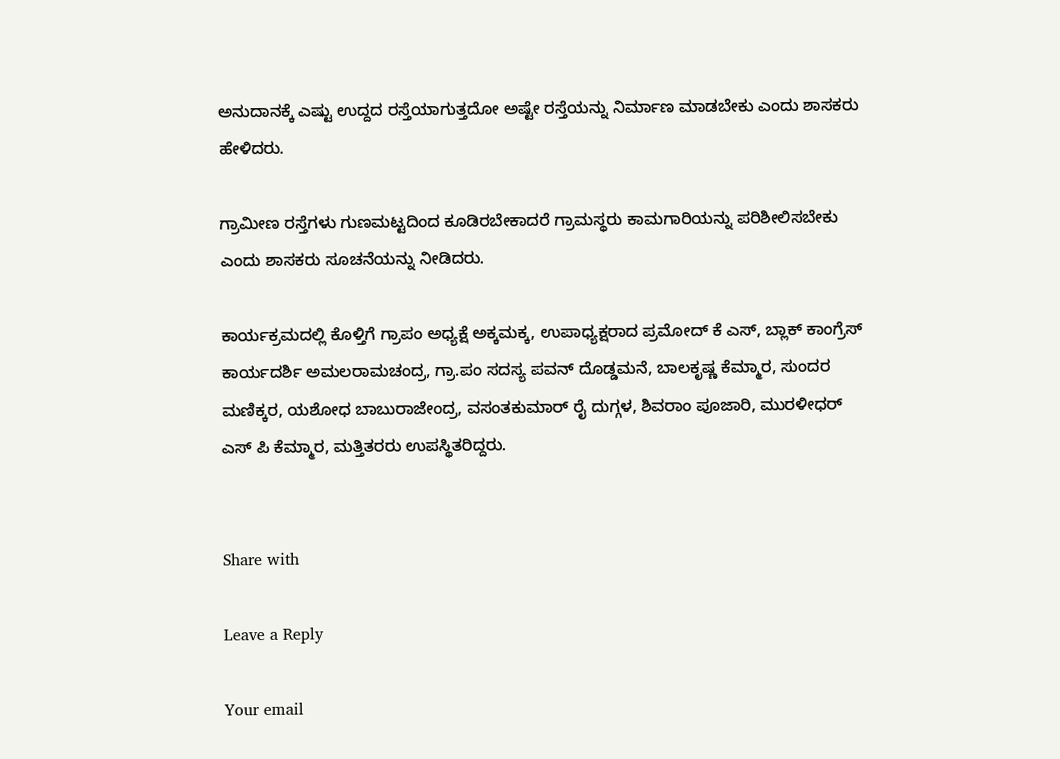ಅನುದಾನಕ್ಕೆ ಎಷ್ಟು ಉದ್ದದ ರಸ್ತೆಯಾಗುತ್ತದೋ ಅಷ್ಟೇ ರಸ್ತೆಯನ್ನು ನಿರ್ಮಾಣ ಮಾಡಬೇಕು ಎಂದು ಶಾಸಕರು ಹೇಳಿದರು.

ಗ್ರಾಮೀಣ ರಸ್ತೆಗಳು ಗುಣಮಟ್ಟದಿಂದ ಕೂಡಿರಬೇಕಾದರೆ ಗ್ರಾಮಸ್ಥರು ಕಾಮಗಾರಿಯನ್ನು ಪರಿಶೀಲಿಸಬೇಕು ಎಂದು ಶಾಸಕರು ಸೂಚನೆಯನ್ನು ನೀಡಿದರು.

ಕಾರ್ಯಕ್ರಮದಲ್ಲಿ ಕೊಳ್ತಿಗೆ ಗ್ರಾಪಂ ಅಧ್ಯಕ್ಷೆ ಅಕ್ಕಮಕ್ಕ, ಉಪಾಧ್ಯಕ್ಷರಾದ ಪ್ರಮೋದ್ ಕೆ ಎಸ್, ಬ್ಲಾಕ್ ಕಾಂಗ್ರೆಸ್ ಕಾರ್ಯದರ್ಶಿ ಅಮಲರಾಮಚಂದ್ರ, ಗ್ರಾ.ಪಂ ಸದಸ್ಯ ಪವನ್ ದೊಡ್ಡಮನೆ, ಬಾಲಕೃಷ್ಣ ಕೆಮ್ಮಾರ, ಸುಂದರ ಮಣಿಕ್ಕರ, ಯಶೋಧ ಬಾಬುರಾಜೇಂದ್ರ, ವಸಂತಕುಮಾರ್ ರೈ ದುಗ್ಗಳ, ಶಿವರಾಂ ಪೂಜಾರಿ, ಮುರಳೀಧರ್ ಎಸ್ ಪಿ ಕೆಮ್ಮಾರ, ಮತ್ತಿತರರು ಉಪಸ್ಥಿತರಿದ್ದರು.


Share with

Leave a Reply

Your email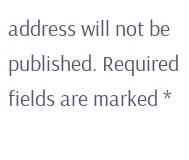address will not be published. Required fields are marked *